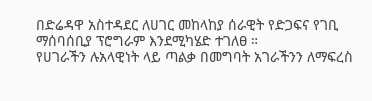በድሬዳዋ አስተዳደር ለሀገር መከላከያ ሰራዊት የድጋፍና የገቢ ማሰባሰቢያ ፕሮግራም እንደሚካሄድ ተገለፀ ።
የሀገራችን ሉአላዊነት ላይ ጣልቃ በመግባት አገራችንን ለማፍረስ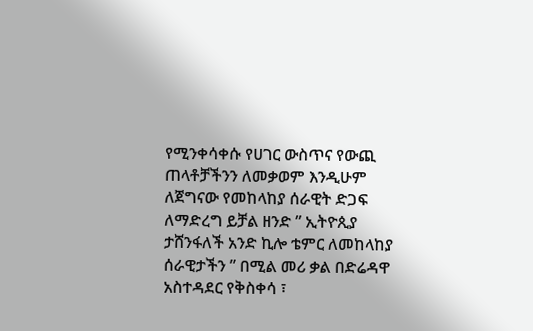የሚንቀሳቀሱ የሀገር ውስጥና የውጪ ጠላቶቻችንን ለመቃወም እንዲሁም ለጀግናው የመከላከያ ሰራዊት ድጋፍ ለማድረግ ይቻል ዘንድ ” ኢትዮጲያ ታሸንፋለች አንድ ኪሎ ቴምር ለመከላከያ ሰራዊታችን ” በሚል መሪ ቃል በድሬዳዋ አስተዳደር የቅስቀሳ ፣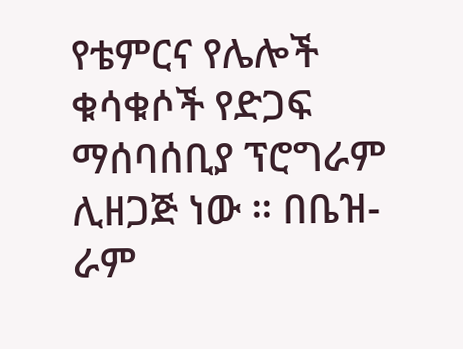የቴምርና የሌሎች ቁሳቁሶች የድጋፍ ማሰባሰቢያ ፕሮግራም ሊዘጋጅ ነው ። በቤዝ-ራም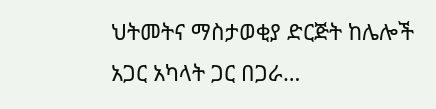ህትመትና ማስታወቂያ ድርጅት ከሌሎች አጋር አካላት ጋር በጋራ…